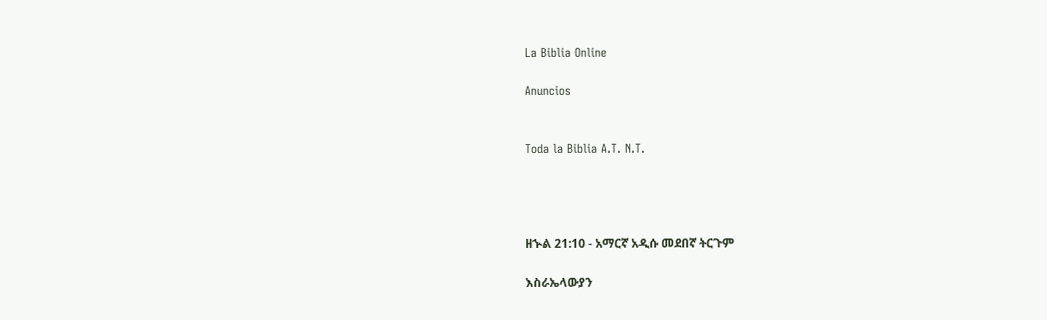La Biblia Online

Anuncios


Toda la Biblia A.T. N.T.




ዘኍል 21:10 - አማርኛ አዲሱ መደበኛ ትርጉም

እስራኤላውያን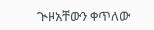ጒዞአቸውን ቀጥለው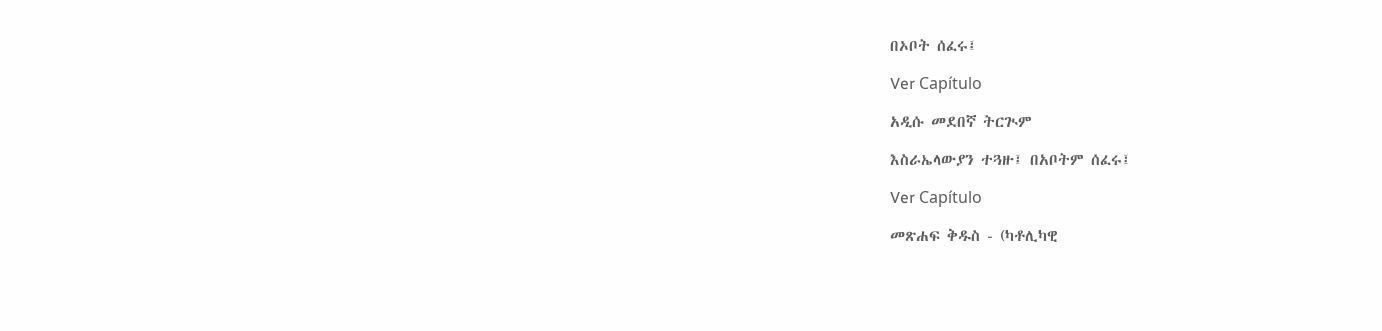በኦቦት ሰፈሩ፤

Ver Capítulo

አዲሱ መደበኛ ትርጒም

እስራኤላውያን ተጓዙ፤ በአቦትም ሰፈሩ፤

Ver Capítulo

መጽሐፍ ቅዱስ - (ካቶሊካዊ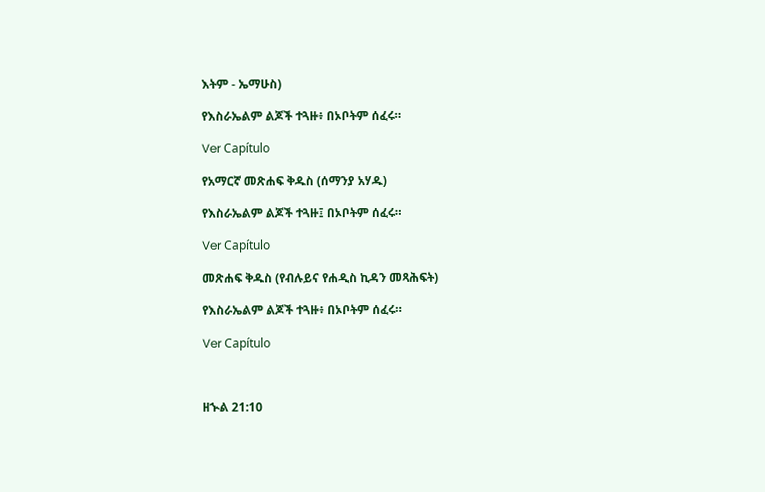እትም - ኤማሁስ)

የእስራኤልም ልጆች ተጓዙ፥ በኦቦትም ሰፈሩ።

Ver Capítulo

የአማርኛ መጽሐፍ ቅዱስ (ሰማንያ አሃዱ)

የእስራኤልም ልጆች ተጓዙ፤ በኦቦትም ሰፈሩ።

Ver Capítulo

መጽሐፍ ቅዱስ (የብሉይና የሐዲስ ኪዳን መጻሕፍት)

የእስራኤልም ልጆች ተጓዙ፥ በኦቦትም ሰፈሩ።

Ver Capítulo



ዘኍል 21:10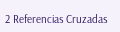2 Referencias Cruzadas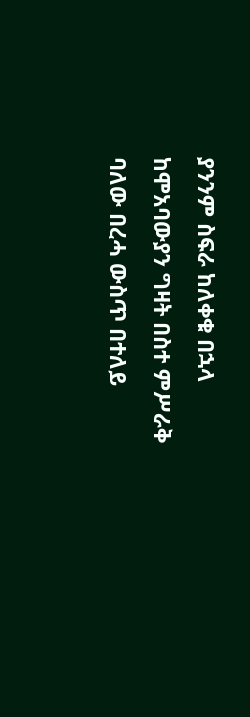ያንንም ስፍራ ከለቀቁ በኋላ ከሞአባውያን ግዛት በስተ ምሥራቅ ባለው በረሓ ውስጥ በተለይ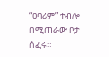“ዐባሪም” ተብሎ በሚጠራው ቦታ ሰፈሩ።